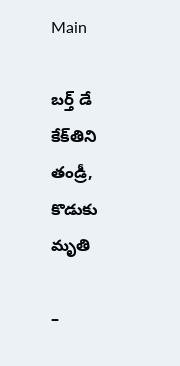Main

బర్త్‌ డే కేక్‌తిని తండ్రీ, కొడుకు మృతి

–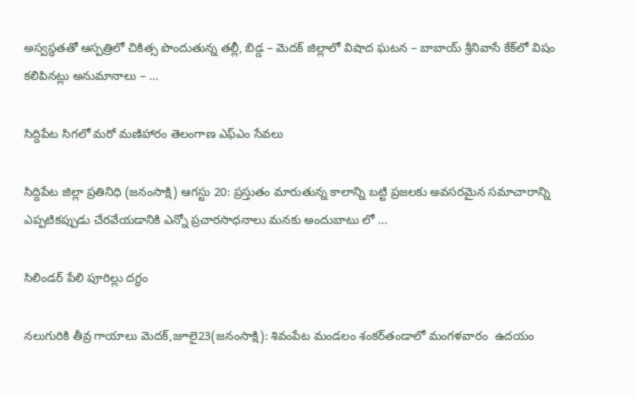అస్వస్థతతో ఆస్పత్రిలో చికిత్స పొందుతున్న తల్లీ, బిడ్డ – మెదక్‌ జిల్లాలో విషాద ఘటన – బాబాయ్‌ శ్రీనివాసే కేక్‌లో విషం కలిపినట్లు అనుమానాలు – …

సిద్దిపేట సిగలో మరో మణిహారం తెలంగాణ ఎఫ్ఎం సేవలు

సిద్దిపేట జిల్లా ప్రతినిధి (జనంసాక్షి) ఆగస్టు 20: ప్రస్తుతం మారుతున్న కాలాన్ని బట్టి ప్రజలకు అవసరమైన సమాచారాన్ని ఎప్పటికప్పుడు చేరవేయడానికి ఎన్నో ప్రచారసాధనాలు మనకు అందుబాటు లో …

సిలిండర్‌ పేలి పూరిల్లు దగ్ధం

నలుగురికి తీవ్ర గాయాలు మెదక్‌,జూలై23(జ‌నంసాక్షి): శివంపేట మండలం శంకర్‌తండాలో మంగళవారం  ఉదయం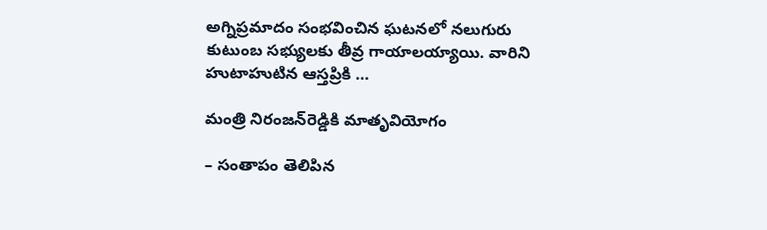అగ్నిప్రమాదం సంభవించిన ఘటనలో నలుగురు కుటుంబ సభ్యులకు తీవ్ర గాయాలయ్యాయి. వారిని హుటాహుటిన ఆస్తప్రికి …

మంత్రి నిరంజన్‌రెడ్డికి మాతృవియోగం

– సంతాపం తెలిపిన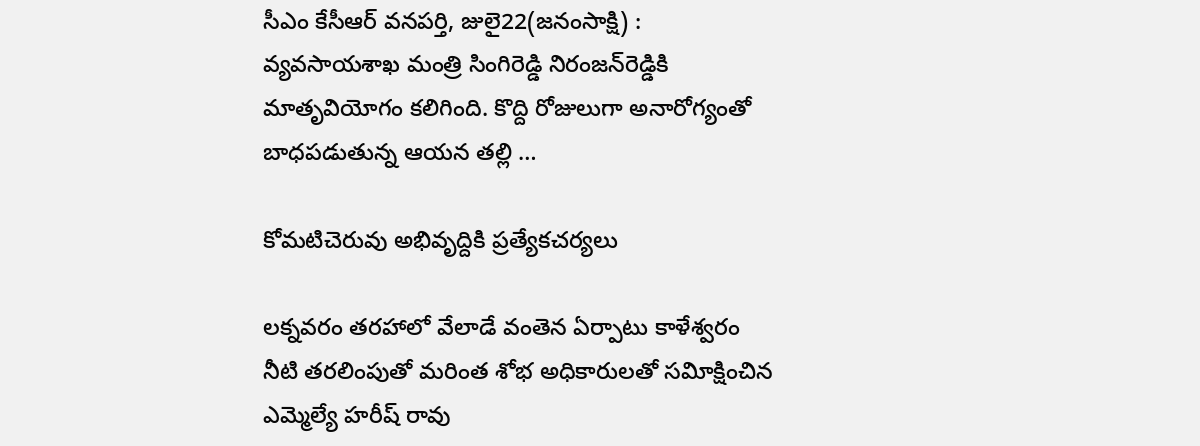సీఎం కేసీఆర్‌ వనపర్తి, జులై22(జ‌నంసాక్షి) : వ్యవసాయశాఖ మంత్రి సింగిరెడ్డి నిరంజన్‌రెడ్డికి మాతృవియోగం కలిగింది. కొద్ది రోజులుగా అనారోగ్యంతో బాధపడుతున్న ఆయన తల్లి …

కోమటిచెరువు అభివృద్దికి ప్రత్యేకచర్యలు

లక్నవరం తరహాలో వేలాడే వంతెన ఏర్పాటు కాళేశ్వరం నీటి తరలింపుతో మరింత శోభ అధికారులతో సవిూక్షించిన ఎమ్మెల్యే హరీష్‌ రావు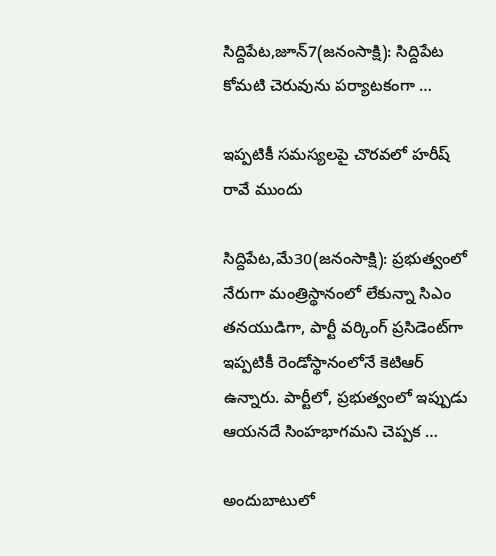సిద్దిపేట,జూన్‌7(జ‌నంసాక్షి): సిద్దిపేట కోమటి చెరువును పర్యాటకంగా …

ఇప్పటికీ సమస్యలపై చొరవలో హరీష్‌ రావే ముందు

సిద్దిపేట,మే30(జ‌నంసాక్షి): ప్రభుత్వంలో నేరుగా మంత్రిస్థానంలో లేకున్నా సిఎం తనయుడిగా, పార్టీ వర్కింగ్‌ ప్రసిడెంట్‌గా ఇప్పటికీ రెండోస్థానంలోనే కెటిఆర్‌ ఉన్నారు. పార్టీలో, ప్రభుత్వంలో ఇప్పుడు ఆయనదే సింహభాగమని చెప్పక …

అందుబాటులో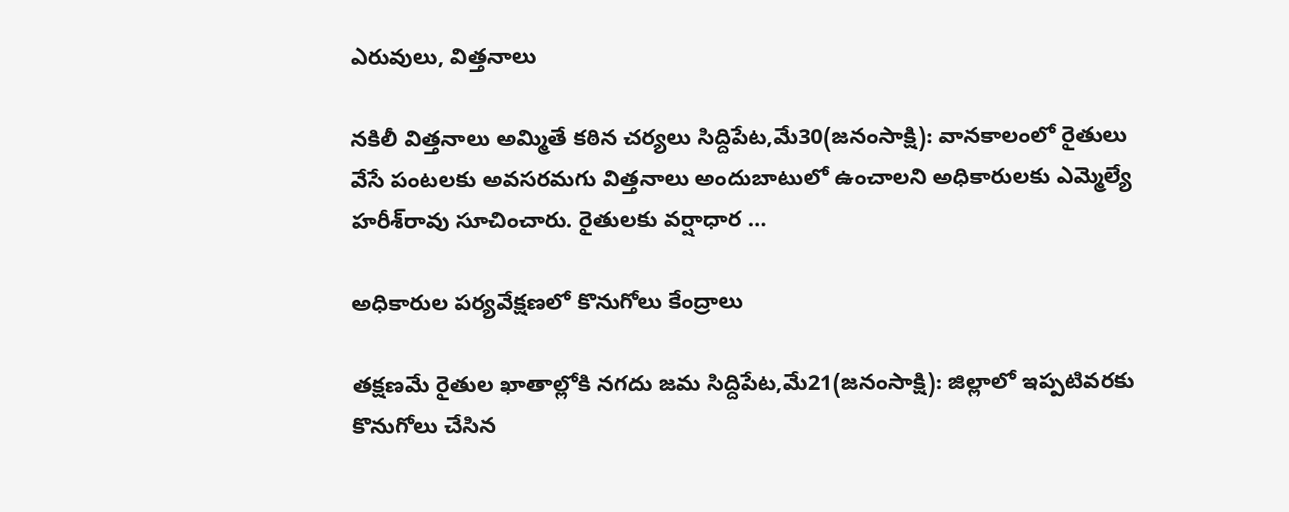ఎరువులు, విత్తనాలు

నకిలీ విత్తనాలు అమ్మితే కఠిన చర్యలు సిద్దిపేట,మే30(జ‌నంసాక్షి): వానకాలంలో రైతులు వేసే పంటలకు అవసరమగు విత్తనాలు అందుబాటులో ఉంచాలని అధికారులకు ఎమ్మెల్యే హరీశ్‌రావు సూచించారు. రైతులకు వర్షాధార …

అధికారుల పర్యవేక్షణలో కొనుగోలు కేంద్రాలు

తక్షణమే రైతుల ఖాతాల్లోకి నగదు జమ సిద్దిపేట,మే21(జ‌నంసాక్షి): జిల్లాలో ఇప్పటివరకు  కొనుగోలు చేసిన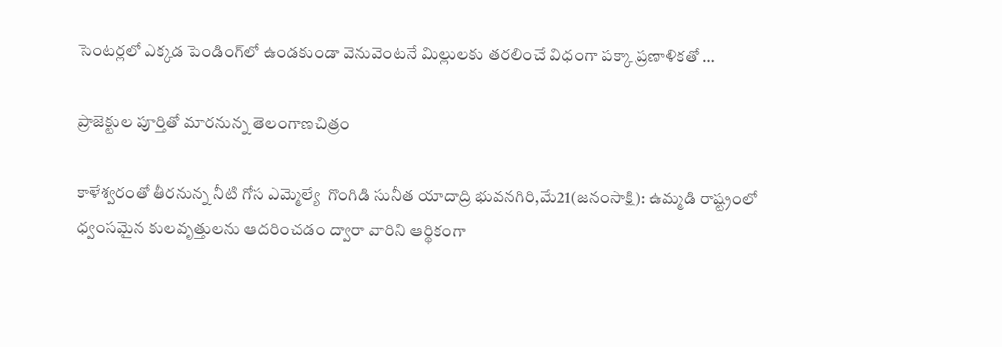సెంటర్లలో ఎక్కడ పెండింగ్‌లో ఉండకుండా వెనువెంటనే మిల్లులకు తరలించే విధంగా పక్కా ప్రణాళికతో …

ప్రాజెక్టుల పూర్తితో మారనున్న తెలంగాణచిత్రం

కాళేశ్వరంతో తీరనున్న నీటి గోస ఎమ్మెల్యే  గొంగిడి సునీత యాదాద్రి భువనగిరి,మే21(జ‌నంసాక్షి): ఉమ్మడి రాష్ట్రంలో ధ్వంసమైన కులవృత్తులను ఆదరించడం ద్వారా వారిని ఆర్థికంగా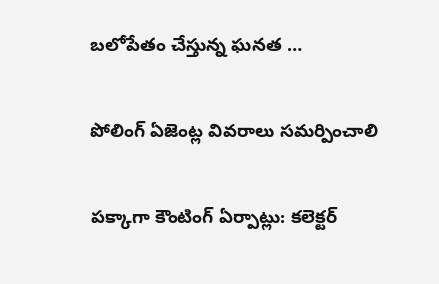బలోపేతం చేస్తున్న ఘనత …

పోలింగ్‌ ఏజెంట్ల వివరాలు సమర్పించాలి

పక్కాగా కౌంటింగ్‌ ఏర్పాట్లు: కలెక్టర్‌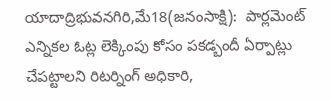యాదాద్రిభువనగిరి,మే18(జ‌నంసాక్షి):  పార్లమెంట్‌ ఎన్నికల ఓట్ల లెక్కింపు కోసం పకడ్బందీ ఏర్పాట్లు చేపట్టాలని రిటర్నింగ్‌ అధికారి,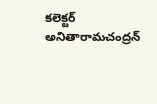కలెక్టర్‌ అనితారామచంద్రన్‌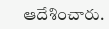ఆదేశించారు.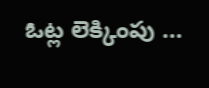ఓట్ల లెక్కింపు …